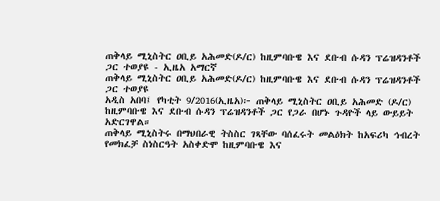ጠቅላይ ሚኒስትር ዐቢይ አሕመድ(ዶ/ር) ከዚምባቡዌ እና ደቡብ ሱዳን ፕሬዝዳንቶች ጋር ተወያዩ - ኢዜአ አማርኛ
ጠቅላይ ሚኒስትር ዐቢይ አሕመድ(ዶ/ር) ከዚምባቡዌ እና ደቡብ ሱዳን ፕሬዝዳንቶች ጋር ተወያዩ
አዲስ አበባ፤ የካቲት 9/2016(ኢዜአ)፦ ጠቅላይ ሚኒስትር ዐቢይ አሕመድ (ዶ/ር) ከዚምባቡዌ እና ደቡብ ሱዳን ፕሬዝዳንቶች ጋር የጋራ በሆኑ ጉዳዮች ላይ ውይይት አድርገዋል።
ጠቅላይ ሚኒስትሩ በማህበራዊ ትስስር ገጻቸው ባሰፈሩት መልዕክት ከአፍሪካ ኅብረት የመክፈቻ ስነስርዓት አስቀድሞ ከዚምባቡዌ እና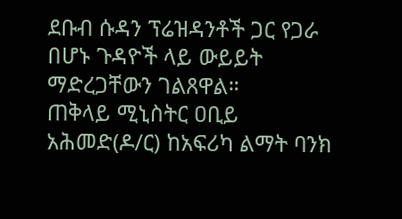ደቡብ ሱዳን ፕሬዝዳንቶች ጋር የጋራ በሆኑ ጉዳዮች ላይ ውይይት ማድረጋቸውን ገልጸዋል።
ጠቅላይ ሚኒስትር ዐቢይ አሕመድ(ዶ/ር) ከአፍሪካ ልማት ባንክ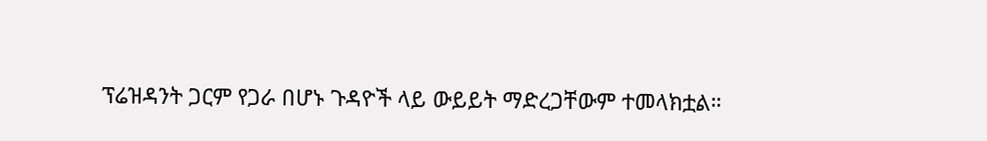ፕሬዝዳንት ጋርም የጋራ በሆኑ ጉዳዮች ላይ ውይይት ማድረጋቸውም ተመላክቷል።